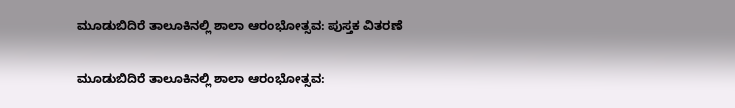ಮೂಡುಬಿದಿರೆ ತಾಲೂಕಿನಲ್ಲಿ ಶಾಲಾ ಆರಂಭೋತ್ಸವ: ಪುಸ್ತಕ ವಿತರಣೆ

ಮೂಡುಬಿದಿರೆ ತಾಲೂಕಿನಲ್ಲಿ ಶಾಲಾ ಆರಂಭೋತ್ಸವ: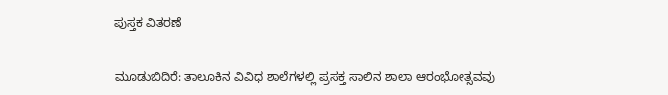ಪುಸ್ತಕ ವಿತರಣೆ


ಮೂಡುಬಿದಿರೆ: ತಾಲೂಕಿನ ವಿವಿಧ ಶಾಲೆಗಳಲ್ಲಿ ಪ್ರಸಕ್ತ ಸಾಲಿನ ಶಾಲಾ ಆರಂಭೋತ್ಸವವು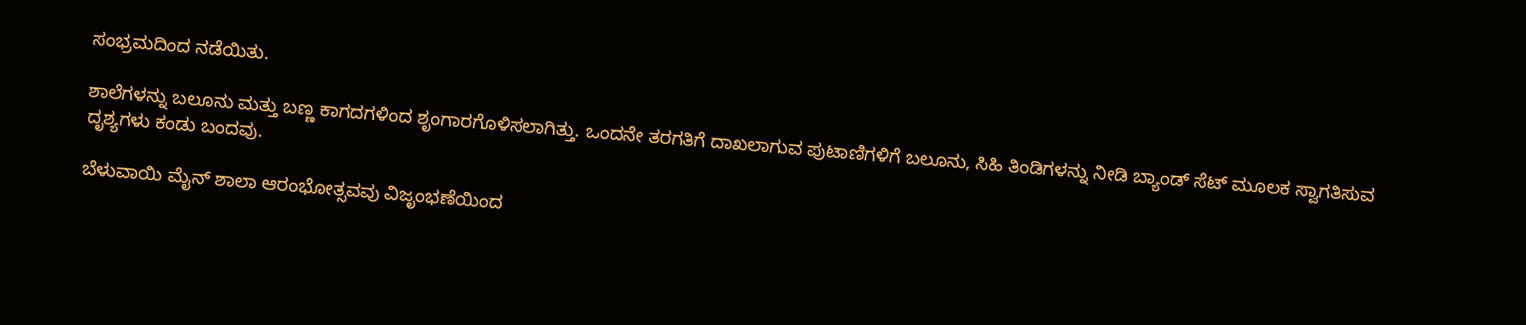ಸಂಭ್ರಮದಿಂದ ನಡೆಯಿತು.

ಶಾಲೆಗಳನ್ನು ಬಲೂನು ಮತ್ತು ಬಣ್ಣ ಕಾಗದಗಳಿಂದ ಶೃಂಗಾರಗೊಳಿಸಲಾಗಿತ್ತು. ಒಂದನೇ ತರಗತಿಗೆ ದಾಖಲಾಗುವ ಪುಟಾಣಿಗಳಿಗೆ ಬಲೂನು, ಸಿಹಿ ತಿಂಡಿಗಳನ್ನು ನೀಡಿ ಬ್ಯಾಂಡ್ ಸೆಟ್ ಮೂಲಕ ಸ್ವಾಗತಿಸುವ ದೃಶ್ಯಗಳು ಕಂಡು ಬಂದವು.

ಬೆಳುವಾಯಿ ಮೈನ್ ಶಾಲಾ ಆರಂಭೋತ್ಸವವು ವಿಜೃಂಭಣೆಯಿಂದ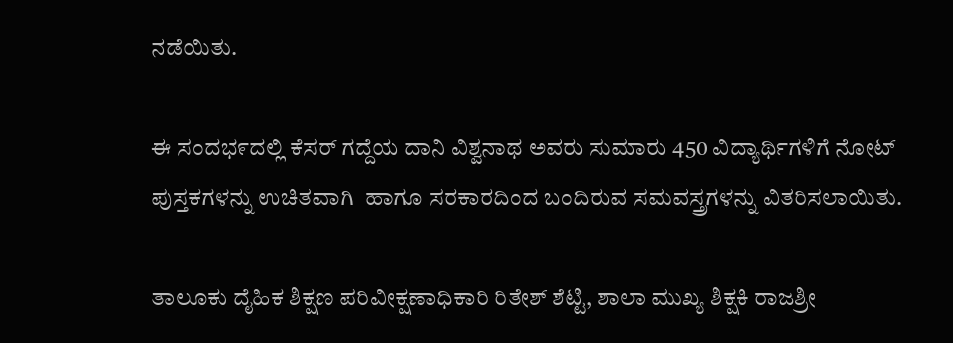ನಡೆಯಿತು.

ಈ ಸಂದಭ೯ದಲ್ಲಿ ಕೆಸರ್ ಗದ್ದೆಯ ದಾನಿ ವಿಶ್ವನಾಥ ಅವರು ಸುಮಾರು 450 ವಿದ್ಯಾರ್ಥಿಗಳಿಗೆ ನೋಟ್ ಪುಸ್ತಕಗಳನ್ನು ಉಚಿತವಾಗಿ  ಹಾಗೂ ಸರಕಾರದಿಂದ ಬಂದಿರುವ ಸಮವಸ್ತ್ರಗಳನ್ನು ವಿತರಿಸಲಾಯಿತು.

ತಾಲೂಕು ದೈಹಿಕ ಶಿಕ್ಷಣ ಪರಿವೀಕ್ಷಣಾಧಿಕಾರಿ ರಿತೇಶ್ ಶೆಟ್ಟಿ, ಶಾಲಾ ಮುಖ್ಯ ಶಿಕ್ಷಕಿ ರಾಜಶ್ರೀ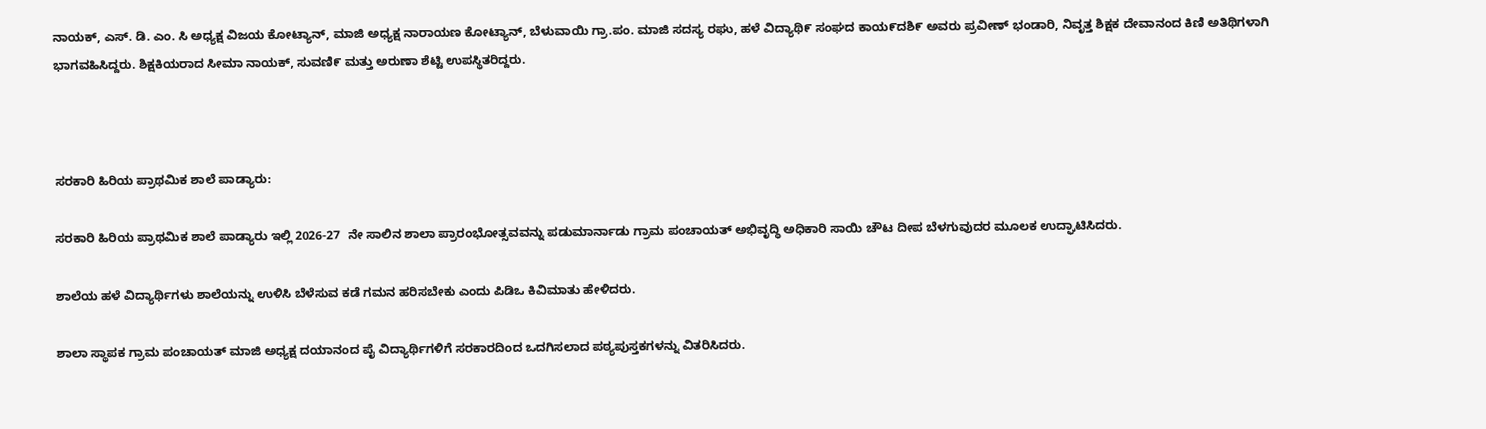ನಾಯಕ್, ಎಸ್. ಡಿ. ಎಂ. ಸಿ ಅಧ್ಯಕ್ಷ ವಿಜಯ ಕೋಟ್ಯಾನ್, ಮಾಜಿ ಅಧ್ಯಕ್ಷ ನಾರಾಯಣ ಕೋಟ್ಯಾನ್, ಬೆಳುವಾಯಿ ಗ್ರಾ.ಪಂ. ಮಾಜಿ ಸದಸ್ಯ ರಘು, ಹಳೆ ವಿದ್ಯಾಥಿ೯ ಸಂಘದ ಕಾಯ೯ದಶಿ೯ ಅವರು ಪ್ರವೀಣ್ ಭಂಡಾರಿ, ನಿವೃತ್ತ ಶಿಕ್ಷಕ ದೇವಾನಂದ ಕಿಣಿ ಅತಿಥಿಗಳಾಗಿ ಭಾಗವಹಿಸಿದ್ದರು. ಶಿಕ್ಷಕಿಯರಾದ ಸೀಮಾ ನಾಯಕ್, ಸುವಣಿ೯ ಮತ್ತು ಅರುಣಾ ಶೆಟ್ಟಿ ಉಪಸ್ಥಿತರಿದ್ದರು.



ಸರಕಾರಿ ಹಿರಿಯ ಪ್ರಾಥಮಿಕ ಶಾಲೆ ಪಾಡ್ಯಾರು:

ಸರಕಾರಿ ಹಿರಿಯ ಪ್ರಾಥಮಿಕ ಶಾಲೆ ಪಾಡ್ಯಾರು ಇಲ್ಲಿ 2026-27  ನೇ ಸಾಲಿನ ಶಾಲಾ ಪ್ರಾರಂಭೋತ್ಸವವನ್ನು ಪಡುಮಾರ್ನಾಡು ಗ್ರಾಮ ಪಂಚಾಯತ್ ಅಭಿವೃದ್ಧಿ ಅಧಿಕಾರಿ ಸಾಯಿ ಚೌಟ ದೀಪ ಬೆಳಗುವುದರ ಮೂಲಕ ಉದ್ಘಾಟಿಸಿದರು.

ಶಾಲೆಯ ಹಳೆ ವಿದ್ಯಾರ್ಥಿಗಳು ಶಾಲೆಯನ್ನು ಉಳಿಸಿ ಬೆಳೆಸುವ ಕಡೆ ಗಮನ ಹರಿಸಬೇಕು ಎಂದು ಪಿಡಿಒ ಕಿವಿಮಾತು ಹೇಳಿದರು.

ಶಾಲಾ ಸ್ಥಾಪಕ ಗ್ರಾಮ ಪಂಚಾಯತ್ ಮಾಜಿ ಅಧ್ಯಕ್ಷ ದಯಾನಂದ ಪೈ ವಿದ್ಯಾರ್ಥಿಗಳಿಗೆ ಸರಕಾರದಿಂದ ಒದಗಿಸಲಾದ ಪಠ್ಯಪುಸ್ತಕಗಳನ್ನು ವಿತರಿಸಿದರು.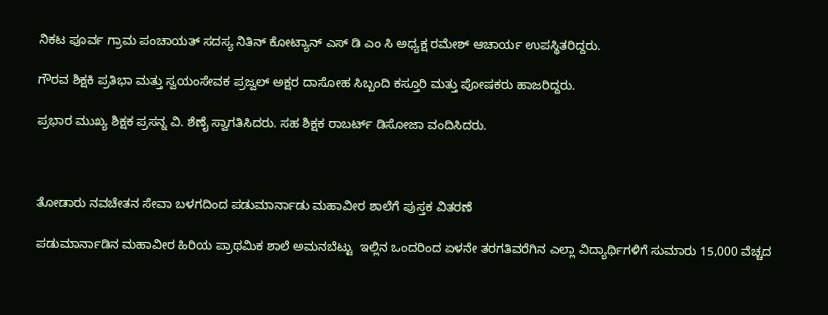ನಿಕಟ ಪೂರ್ವ ಗ್ರಾಮ ಪಂಚಾಯತ್ ಸದಸ್ಯ ನಿತಿನ್ ಕೋಟ್ಯಾನ್ ಎಸ್ ಡಿ ಎಂ ಸಿ ಅಧ್ಯಕ್ಷ ರಮೇಶ್ ಆಚಾರ್ಯ ಉಪಸ್ಥಿತರಿದ್ದರು.

ಗೌರವ ಶಿಕ್ಷಕಿ ಪ್ರತಿಭಾ ಮತ್ತು ಸ್ವಯಂಸೇವಕ ಪ್ರಜ್ವಲ್ ಅಕ್ಷರ ದಾಸೋಹ ಸಿಬ್ಬಂದಿ ಕಸ್ತೂರಿ ಮತ್ತು ಪೋಷಕರು ಹಾಜರಿದ್ದರು.

ಪ್ರಭಾರ ಮುಖ್ಯ ಶಿಕ್ಷಕ ಪ್ರಸನ್ನ ವಿ. ಶೆಣೈ ಸ್ವಾಗತಿಸಿದರು. ಸಹ ಶಿಕ್ಷಕ ರಾಬರ್ಟ್ ಡಿಸೋಜಾ ವಂದಿಸಿದರು.



ತೋಡಾರು ನವಚೇತನ ಸೇವಾ ಬಳಗದಿಂದ ಪಡುಮಾರ್ನಾಡು ಮಹಾವೀರ ಶಾಲೆಗೆ ಪುಸ್ತಕ ವಿತರಣೆ

ಪಡುಮಾರ್ನಾಡಿನ ಮಹಾವೀರ ಹಿರಿಯ ಪ್ರಾಥಮಿಕ ಶಾಲೆ ಅಮನಬೆಟ್ಟು  ಇಲ್ಲಿನ ಒಂದರಿಂದ ಏಳನೇ ತರಗತಿವರೆಗಿನ ಎಲ್ಲಾ ವಿದ್ಯಾರ್ಥಿಗಳಿಗೆ ಸುಮಾರು 15,000 ವೆಚ್ಚದ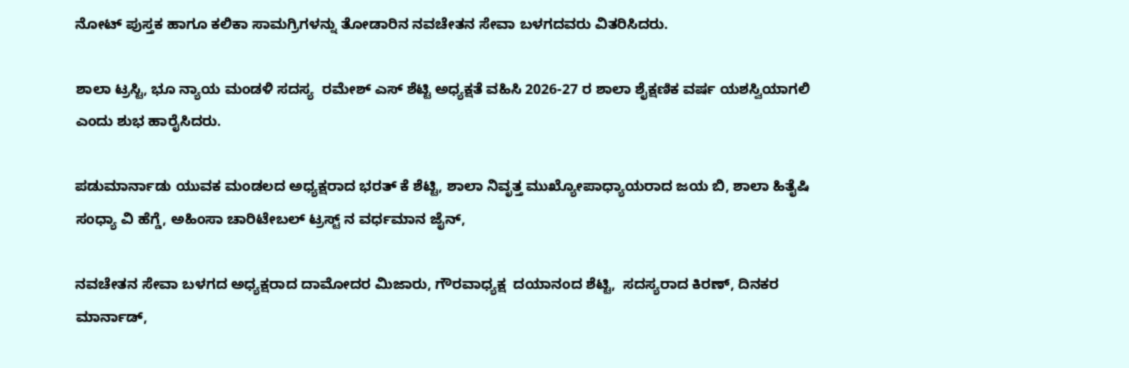ನೋಟ್ ಪುಸ್ತಕ ಹಾಗೂ ಕಲಿಕಾ ಸಾಮಗ್ರಿಗಳನ್ನು ತೋಡಾರಿನ ನವಚೇತನ ಸೇವಾ ಬಳಗದವರು ವಿತರಿಸಿದರು.

ಶಾಲಾ ಟ್ರಸ್ಟಿ, ಭೂ ನ್ಯಾಯ ಮಂಡಳಿ ಸದಸ್ಯ  ರಮೇಶ್ ಎಸ್ ಶೆಟ್ಟಿ ಅಧ್ಯಕ್ಷತೆ ವಹಿಸಿ 2026-27 ರ ಶಾಲಾ ಶೈಕ್ಷಣಿಕ ವರ್ಷ ಯಶಸ್ವಿಯಾಗಲಿ ಎಂದು ಶುಭ ಹಾರೈಸಿದರು.

ಪಡುಮಾರ್ನಾಡು ಯುವಕ ಮಂಡಲದ ಅಧ್ಯಕ್ಷರಾದ ಭರತ್ ಕೆ ಶೆಟ್ಟಿ, ಶಾಲಾ ನಿವೃತ್ತ ಮುಖ್ಯೋಪಾಧ್ಯಾಯರಾದ ಜಯ ಬಿ, ಶಾಲಾ ಹಿತೈಷಿ ಸಂಧ್ಯಾ ವಿ ಹೆಗ್ಡೆ, ಅಹಿಂಸಾ ಚಾರಿಟೇಬಲ್ ಟ್ರಸ್ಟ್ ನ ವರ್ಧಮಾನ ಜೈನ್,

ನವಚೇತನ ಸೇವಾ ಬಳಗದ ಅಧ್ಯಕ್ಷರಾದ ದಾಮೋದರ ಮಿಜಾರು, ಗೌರವಾಧ್ಯಕ್ಷ  ದಯಾನಂದ ಶೆಟ್ಟಿ,  ಸದಸ್ಯರಾದ ಕಿರಣ್, ದಿನಕರ ಮಾರ್ನಾಡ್,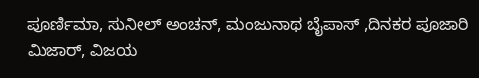ಪೂರ್ಣಿಮಾ, ಸುನೀಲ್ ಅಂಚನ್, ಮಂಜುನಾಥ ಬೈಪಾಸ್ ,ದಿನಕರ ಪೂಜಾರಿ ಮಿಜಾರ್, ವಿಜಯ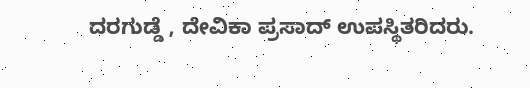ದರಗುಡ್ಡೆ , ದೇವಿಕಾ ಪ್ರಸಾದ್ ಉಪಸ್ಥಿತರಿದರು.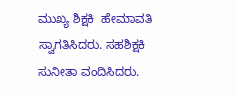ಮುಖ್ಯ ಶಿಕ್ಷಕಿ  ಹೇಮಾವತಿ ಸ್ವಾಗತಿಸಿದರು. ಸಹಶಿಕ್ಷಕಿ ಸುನೀತಾ ವಂದಿಸಿದರು.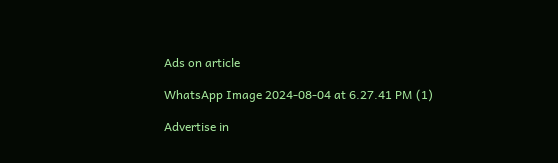Ads on article

WhatsApp Image 2024-08-04 at 6.27.41 PM (1)

Advertise in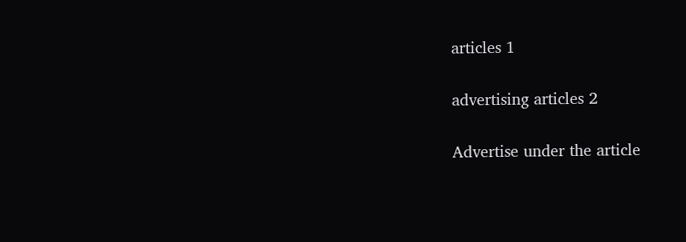articles 1

advertising articles 2

Advertise under the article